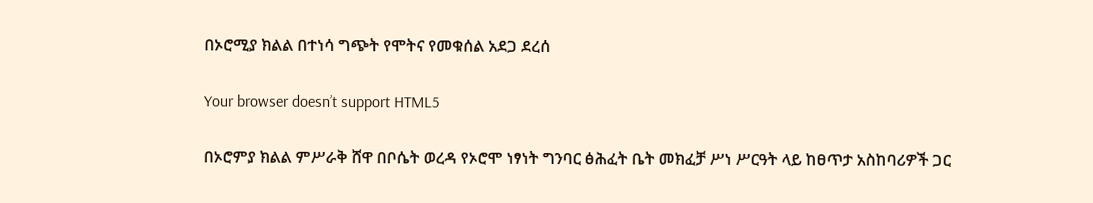በኦሮሚያ ክልል በተነሳ ግጭት የሞትና የመቁሰል አደጋ ደረሰ

Your browser doesn’t support HTML5

በኦሮምያ ክልል ምሥራቅ ሸዋ በቦሴት ወረዳ የኦሮሞ ነፃነት ግንባር ፅሕፈት ቤት መክፈቻ ሥነ ሥርዓት ላይ ከፀጥታ አስከባሪዎች ጋር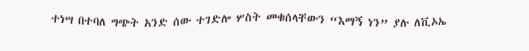ተነሣ በተባለ ግጭት አንድ ሰው ተገድሎ ሦስት መቁሰላቸውን “እማኝ ነን” ያሉ ለቪኦኤ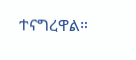ተናግረዋል።